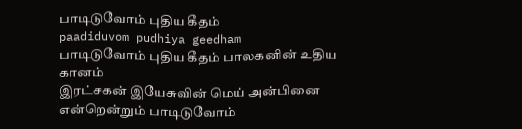பாடிடுவோம் புதிய கீதம்
paadiduvom pudhiya geedham
பாடிடுவோம் புதிய கீதம் பாலகனின் உதிய கானம்
இரட்சகன் இயேசுவின் மெய் அன்பினை என்றென்றும் பாடிடுவோம்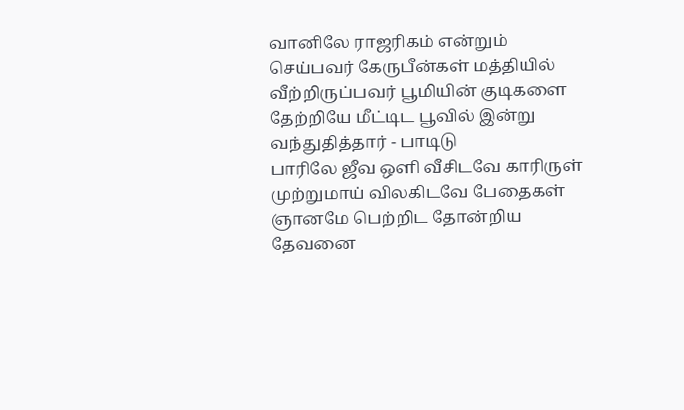வானிலே ராஜரிகம் என்றும் செய்பவர் கேருபீன்கள் மத்தியில் வீற்றிருப்பவர் பூமியின் குடிகளை தேற்றியே மீட்டிட பூவில் இன்று வந்துதித்தார் - பாடிடு
பாரிலே ஜீவ ஒளி வீசிடவே காரிருள் முற்றுமாய் விலகிடவே பேதைகள் ஞானமே பெற்றிட தோன்றிய தேவனை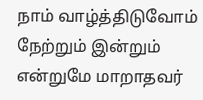நாம் வாழ்த்திடுவோம்
நேற்றும் இன்றும் என்றுமே மாறாதவர்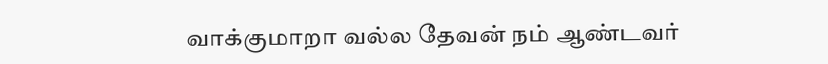வாக்குமாறா வல்ல தேவன் நம் ஆண்டவர்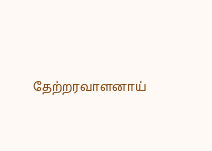தேற்றரவாளனாய்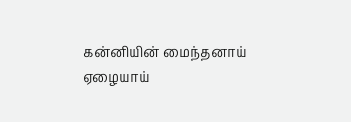கன்னியின் மைந்தனாய் ஏழையாய்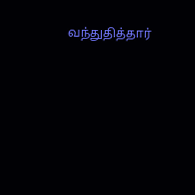வந்துதித்தார்